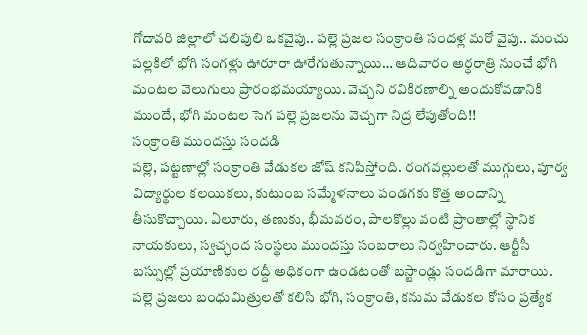గోదావరి జిల్లాలో చలిపులి ఒకవైపు.. పల్లె ప్రజల సంక్రాంతి సందళ్ల మరో వైపు.. మంచు పల్లకిలో భోగి సంగళ్లు ఊరూరా ఊరేగుతున్నాయి… ఆదివారం అర్ధరాత్రి నుంచే భోగి మంటల వెలుగులు ప్రారంభమయ్యాయి. వెచ్చని రవికిరణాల్ని అందుకోవడానికి ముందే, భోగి మంటల సెగ పల్లె ప్రజలను వెచ్చగా నిద్ర లేపుతోంది!!
సంక్రాంతి ముందస్తు సందడి
పల్లె, పట్టణాల్లో సంక్రాంతి వేడుకల జోష్ కనిపిస్తోంది. రంగవల్లులతో ముగ్గులు, పూర్వ విద్యార్థుల కలయికలు, కుటుంబ సమ్మేళనాలు పండగకు కొత్త అందాన్ని తీసుకొచ్చాయి. ఏలూరు, తణుకు, భీమవరం, పాలకొల్లు వంటి ప్రాంతాల్లో స్థానిక నాయకులు, స్వచ్ఛంద సంస్థలు ముందస్తు సంబరాలు నిర్వహించారు. ఆర్టీసీ బస్సుల్లో ప్రయాణికుల రద్దీ అధికంగా ఉండటంతో బస్టాండ్లు సందడిగా మారాయి. పల్లె ప్రజలు బంధుమిత్రులతో కలిసి భోగి, సంక్రాంతి, కనుమ వేడుకల కోసం ప్రత్యేక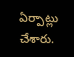ఏర్పాట్లు చేశారు.